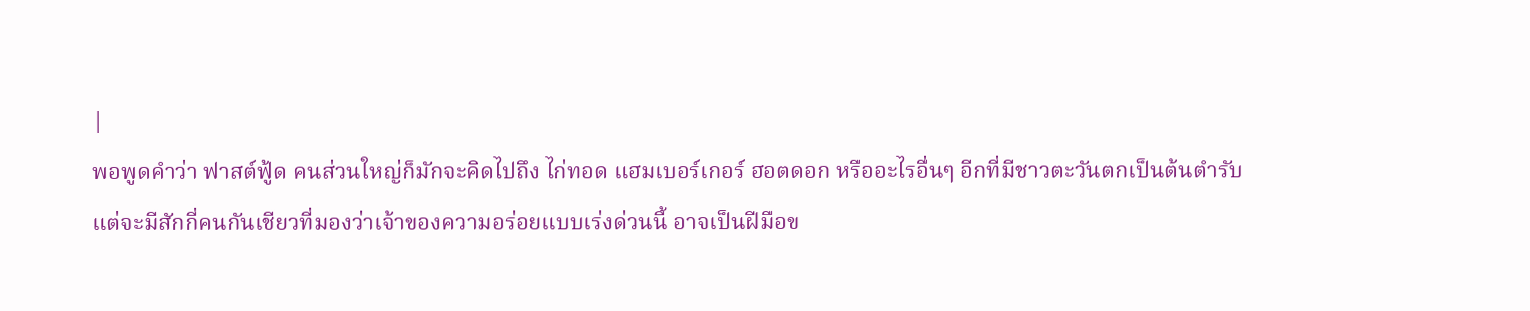|
พอพูดคำว่า ฟาสต์ฟู้ด คนส่วนใหญ่ก็มักจะคิดไปถึง ไก่ทอด แฮมเบอร์เกอร์ ฮอตดอก หรืออะไรอื่นๆ อีกที่มีชาวตะวันตกเป็นต้นตำรับ
แต่จะมีสักกี่คนกันเชียวที่มองว่าเจ้าของความอร่อยแบบเร่งด่วนนี้ อาจเป็นฝีมือข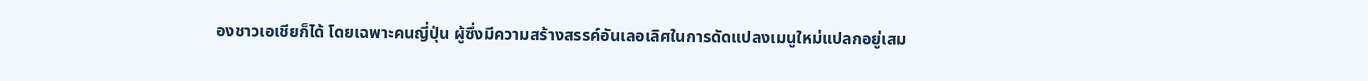องชาวเอเชียก็ได้ โดยเฉพาะคนญี่ปุ่น ผู้ซึ่งมีความสร้างสรรค์อันเลอเลิศในการดัดแปลงเมนูใหม่แปลกอยู่เสม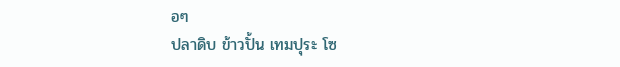อๆ
ปลาดิบ ข้าวปั้น เทมปุระ โซ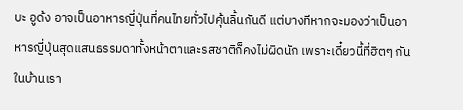บะ อูด้ง อาจเป็นอาหารญี่ปุ่นที่คนไทยทั่วไปคุ้นลิ้นกันดี แต่บางทีหากจะมองว่าเป็นอาหารญี่ปุ่นสุดแสนธรรมดาทั้งหน้าตาและรสชาติก็คงไม่ผิดนัก เพราะเดี๋ยวนี้ที่ฮิตๆ กันในบ้านเรา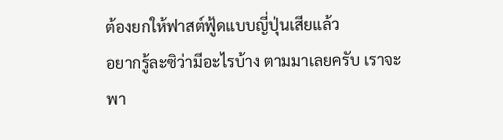ต้องยกให้ฟาสต์ฟู้ดแบบญี่ปุ่นเสียแล้ว
อยากรู้ละซิว่ามีอะไรบ้าง ตามมาเลยครับ เราจะพา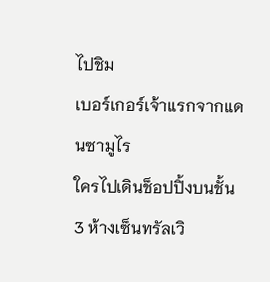ไปชิม
เบอร์เกอร์เจ้าแรกจากแดนซามูไร
ใครไปเดินช็อปปิ้งบนชั้น 3 ห้างเซ็นทรัลเวิ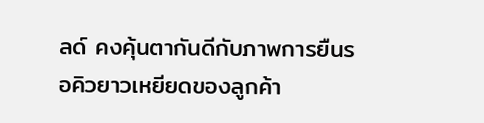ลด์ คงคุ้นตากันดีกับภาพการยืนรอคิวยาวเหยียดของลูกค้า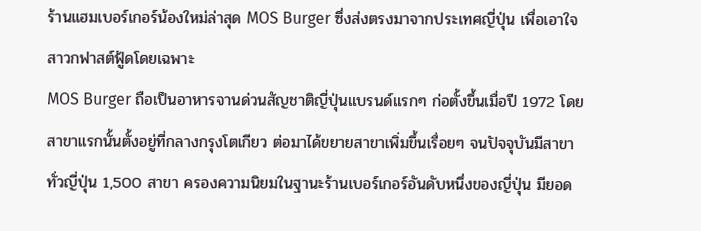ร้านแฮมเบอร์เกอร์น้องใหม่ล่าสุด MOS Burger ซึ่งส่งตรงมาจากประเทศญี่ปุ่น เพื่อเอาใจสาวกฟาสต์ฟู้ดโดยเฉพาะ
MOS Burger ถือเป็นอาหารจานด่วนสัญชาติญี่ปุ่นแบรนด์แรกๆ ก่อตั้งขึ้นเมื่อปี 1972 โดยสาขาแรกนั้นตั้งอยู่ที่กลางกรุงโตเกียว ต่อมาได้ขยายสาขาเพิ่มขึ้นเรื่อยๆ จนปัจจุบันมีสาขาทั่วญี่ปุ่น 1,500 สาขา ครองความนิยมในฐานะร้านเบอร์เกอร์อันดับหนึ่งของญี่ปุ่น มียอด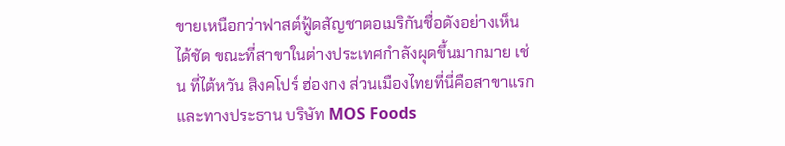ขายเหนือกว่าฟาสต์ฟู้ดสัญชาตอเมริกันชื่อดังอย่างเห็นได้ชัด ขณะที่สาขาในต่างประเทศกำลังผุดขึ้นมากมาย เช่น ที่ไต้หวัน สิงคโปร์ ฮ่องกง ส่วนเมืองไทยที่นี่คือสาขาแรก และทางประธาน บริษัท MOS Foods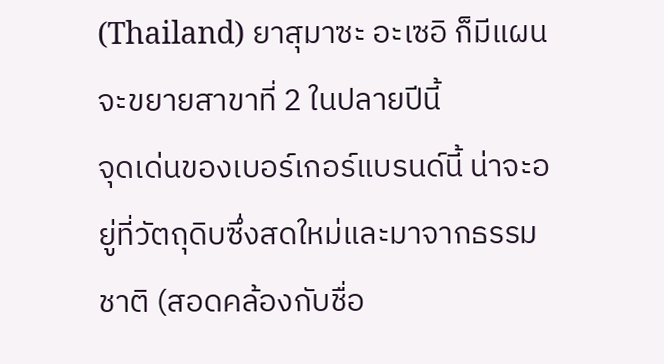(Thailand) ยาสุมาซะ อะเซอิ ก็มีแผนจะขยายสาขาที่ 2 ในปลายปีนี้
จุดเด่นของเบอร์เกอร์แบรนด์นี้ น่าจะอยู่ที่วัตถุดิบซึ่งสดใหม่และมาจากธรรมชาติ (สอดคล้องกับชื่อ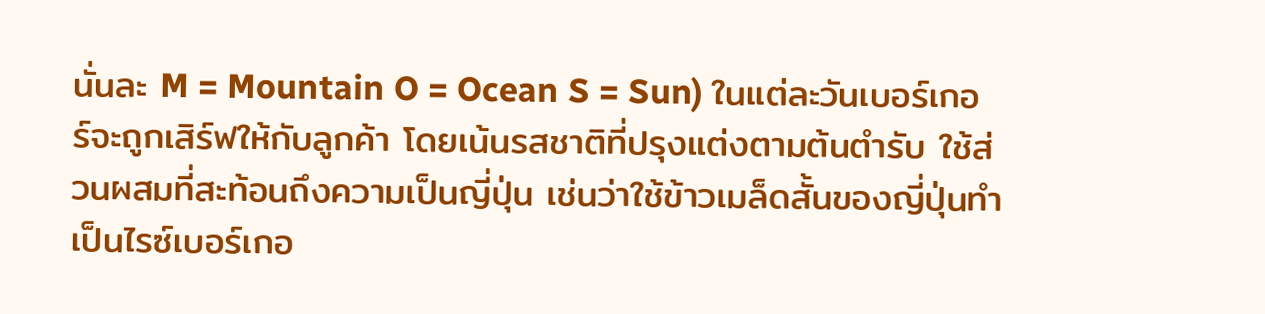นั่นละ M = Mountain O = Ocean S = Sun) ในแต่ละวันเบอร์เกอร์จะถูกเสิร์ฟให้กับลูกค้า โดยเน้นรสชาติที่ปรุงแต่งตามต้นตำรับ ใช้ส่วนผสมที่สะท้อนถึงความเป็นญี่ปุ่น เช่นว่าใช้ข้าวเมล็ดสั้นของญี่ปุ่นทำเป็นไรซ์เบอร์เกอ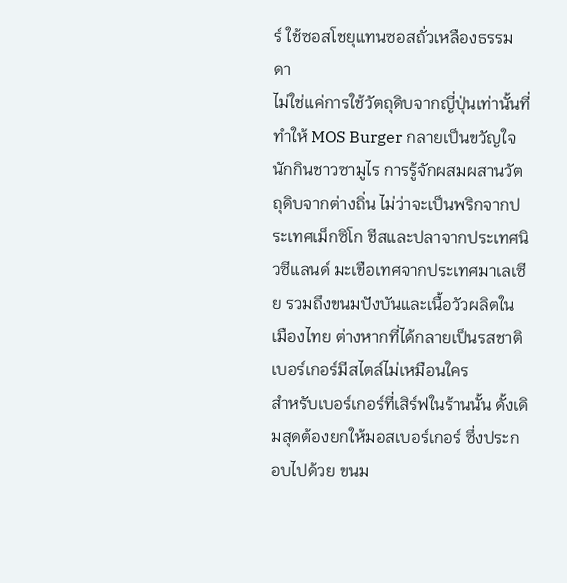ร์ ใช้ซอสโชยุแทนซอสถั่วเหลืองธรรมดา
ไม่ใช่แค่การใช้วัตถุดิบจากญี่ปุ่นเท่านั้นที่ทำให้ MOS Burger กลายเป็นขวัญใจนักกินชาวซามูไร การรู้จักผสมผสานวัตถุดิบจากต่างถิ่น ไม่ว่าจะเป็นพริกจากประเทศเม็กซิโก ชีสและปลาจากประเทศนิวซีแลนด์ มะเขือเทศจากประเทศมาเลเซีย รวมถึงขนมปังบันและเนื้อวัวผลิตในเมืองไทย ต่างหากที่ได้กลายเป็นรสชาติเบอร์เกอร์มีสไตล์ไม่เหมือนใคร
สำหรับเบอร์เกอร์ที่เสิร์ฟในร้านนั้น ดั้งเดิมสุดต้องยกให้มอสเบอร์เกอร์ ซึ่งประกอบไปด้วย ขนม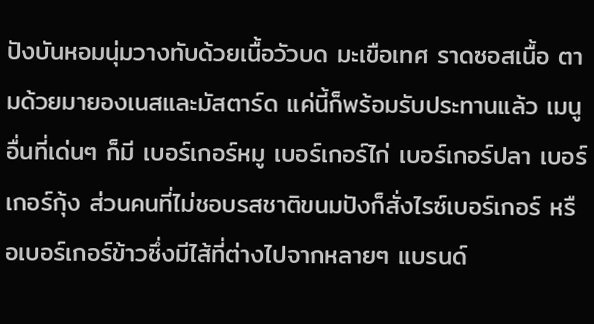ปังบันหอมนุ่มวางทับด้วยเนื้อวัวบด มะเขือเทศ ราดซอสเนื้อ ตามด้วยมายองเนสและมัสตาร์ด แค่นี้ก็พร้อมรับประทานแล้ว เมนูอื่นที่เด่นๆ ก็มี เบอร์เกอร์หมู เบอร์เกอร์ไก่ เบอร์เกอร์ปลา เบอร์เกอร์กุ้ง ส่วนคนที่ไม่ชอบรสชาติขนมปังก็สั่งไรซ์เบอร์เกอร์ หรือเบอร์เกอร์ข้าวซึ่งมีไส้ที่ต่างไปจากหลายๆ แบรนด์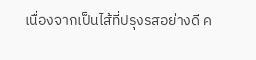เนื่องจากเป็นไส้ที่ปรุงรสอย่างดี ค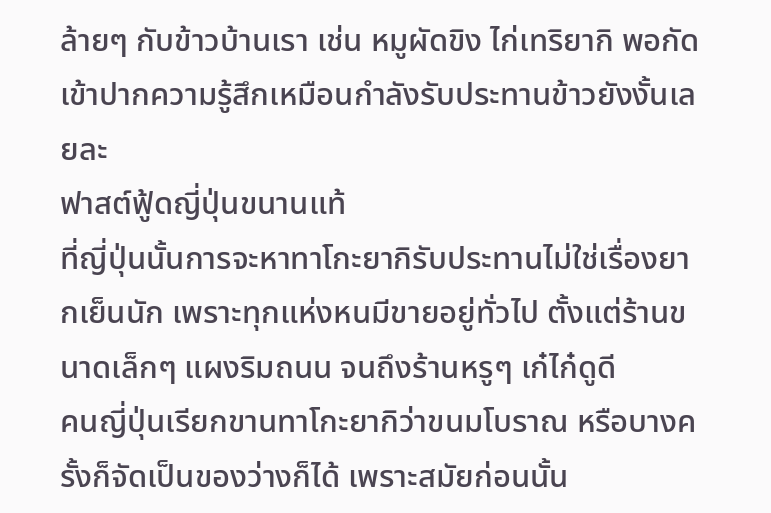ล้ายๆ กับข้าวบ้านเรา เช่น หมูผัดขิง ไก่เทริยากิ พอกัดเข้าปากความรู้สึกเหมือนกำลังรับประทานข้าวยังงั้นเลยละ
ฟาสต์ฟู้ดญี่ปุ่นขนานแท้
ที่ญี่ปุ่นนั้นการจะหาทาโกะยากิรับประทานไม่ใช่เรื่องยากเย็นนัก เพราะทุกแห่งหนมีขายอยู่ทั่วไป ตั้งแต่ร้านขนาดเล็กๆ แผงริมถนน จนถึงร้านหรูๆ เก๋ไก๋ดูดี
คนญี่ปุ่นเรียกขานทาโกะยากิว่าขนมโบราณ หรือบางครั้งก็จัดเป็นของว่างก็ได้ เพราะสมัยก่อนนั้น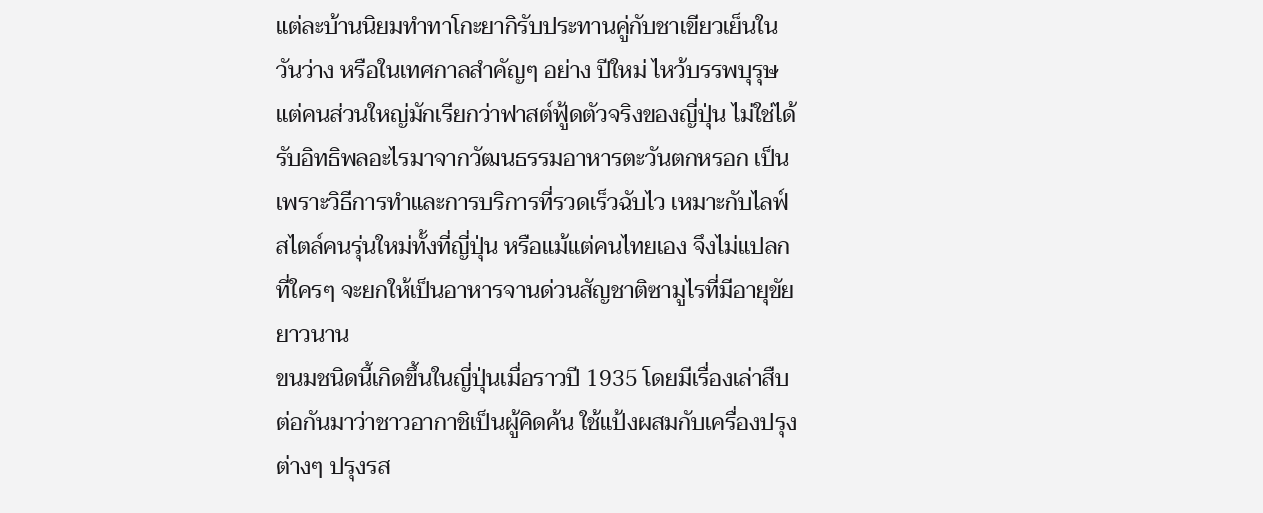แต่ละบ้านนิยมทำทาโกะยากิรับประทานคู่กับชาเขียวเย็นในวันว่าง หรือในเทศกาลสำคัญๆ อย่าง ปีใหม่ ไหว้บรรพบุรุษ
แต่คนส่วนใหญ่มักเรียกว่าฟาสต์ฟู้ดตัวจริงของญี่ปุ่น ไม่ใช่ได้รับอิทธิพลอะไรมาจากวัฒนธรรมอาหารตะวันตกหรอก เป็นเพราะวิธีการทำและการบริการที่รวดเร็วฉับไว เหมาะกับไลฟ์สไตล์คนรุ่นใหม่ทั้งที่ญี่ปุ่น หรือแม้แต่คนไทยเอง จึงไม่แปลกที่ใครๆ จะยกให้เป็นอาหารจานด่วนสัญชาติซามูไรที่มีอายุขัยยาวนาน
ขนมชนิดนี้เกิดขึ้นในญี่ปุ่นเมื่อราวปี 1935 โดยมีเรื่องเล่าสืบต่อกันมาว่าชาวอากาชิเป็นผู้คิดค้น ใช้แป้งผสมกับเครื่องปรุงต่างๆ ปรุงรส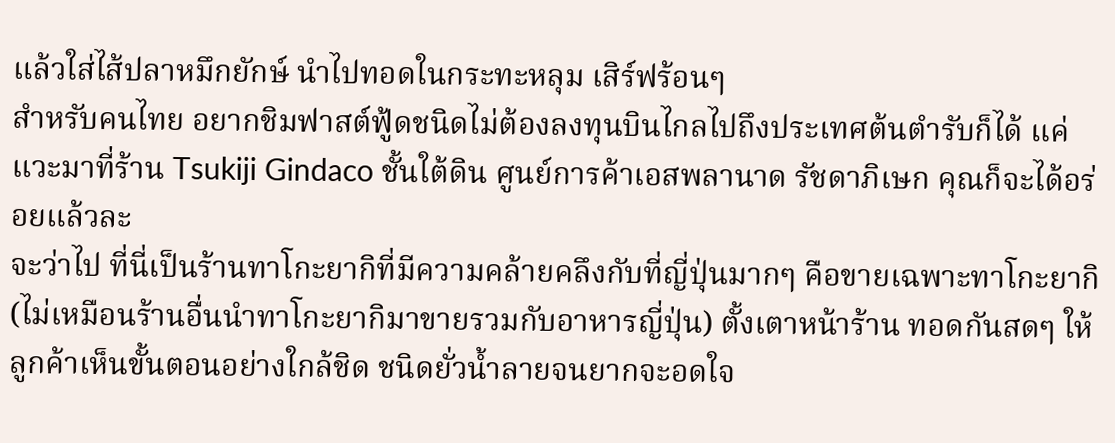แล้วใส่ไส้ปลาหมึกยักษ์ นำไปทอดในกระทะหลุม เสิร์ฟร้อนๆ
สำหรับคนไทย อยากชิมฟาสต์ฟู้ดชนิดไม่ต้องลงทุนบินไกลไปถึงประเทศต้นตำรับก็ได้ แค่แวะมาที่ร้าน Tsukiji Gindaco ชั้นใต้ดิน ศูนย์การค้าเอสพลานาด รัชดาภิเษก คุณก็จะได้อร่อยแล้วละ
จะว่าไป ที่นี่เป็นร้านทาโกะยากิที่มีความคล้ายคลึงกับที่ญี่ปุ่นมากๆ คือขายเฉพาะทาโกะยากิ (ไม่เหมือนร้านอื่นนำทาโกะยากิมาขายรวมกับอาหารญี่ปุ่น) ตั้งเตาหน้าร้าน ทอดกันสดๆ ให้ลูกค้าเห็นขั้นตอนอย่างใกล้ชิด ชนิดยั่วน้ำลายจนยากจะอดใจ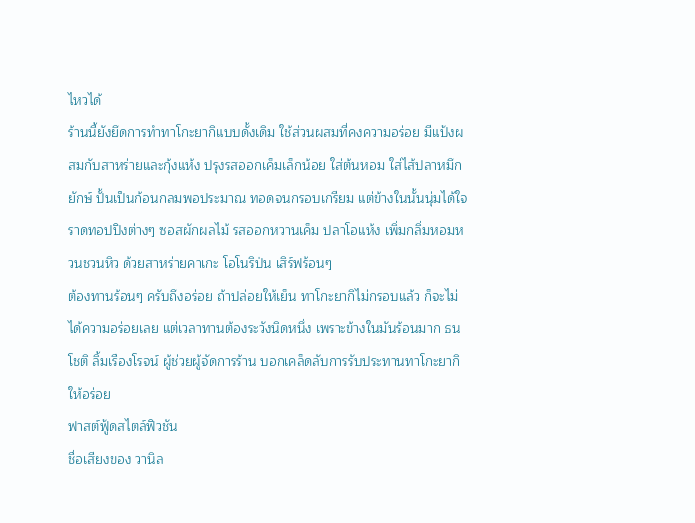ไหวได้
ร้านนี้ยังยึดการทำทาโกะยากิแบบดั้งเดิม ใช้ส่วนผสมที่คงความอร่อย มีแป้งผสมกับสาหร่ายและกุ้งแห้ง ปรุงรสออกเค็มเล็กน้อย ใส่ต้นหอม ใส่ไส้ปลาหมึกยักษ์ ปั้นเป็นก้อนกลมพอประมาณ ทอดจนกรอบเกรียม แต่ข้างในนั้นนุ่มได้ใจ ราดทอปปิงต่างๆ ซอสผักผลไม้ รสออกหวานเค็ม ปลาโอแห้ง เพิ่มกลิ่มหอมหวนชวนหิว ด้วยสาหร่ายคาเกะ โอโนริป่น เสิร์ฟร้อนๆ
ต้องทานร้อนๆ ครับถึงอร่อย ถ้าปล่อยให้เย็น ทาโกะยากิไม่กรอบแล้ว ก็จะไม่ได้ความอร่อยเลย แต่เวลาทานต้องระวังนิดหนึ่ง เพราะข้างในมันร้อนมาก ธนโชติ ลิ้มเรืองโรจน์ ผู้ช่วยผู้จัดการร้าน บอกเคล็ดลับการรับประทานทาโกะยากิให้อร่อย
ฟาสต์ฟู้ดสไตล์ฟิวชัน
ชื่อเสียงของ วานิล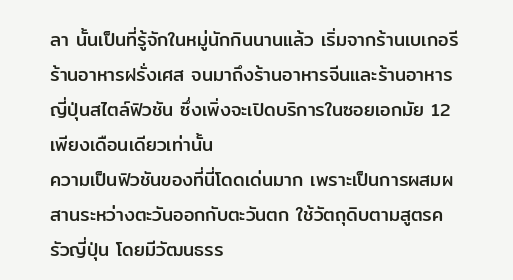ลา นั้นเป็นที่รู้จักในหมู่นักกินนานแล้ว เริ่มจากร้านเบเกอรี ร้านอาหารฝรั่งเศส จนมาถึงร้านอาหารจีนและร้านอาหารญี่ปุ่นสไตล์ฟิวชัน ซึ่งเพิ่งจะเปิดบริการในซอยเอกมัย 12 เพียงเดือนเดียวเท่านั้น
ความเป็นฟิวชันของที่นี่โดดเด่นมาก เพราะเป็นการผสมผสานระหว่างตะวันออกกับตะวันตก ใช้วัตถุดิบตามสูตรครัวญี่ปุ่น โดยมีวัฒนธรร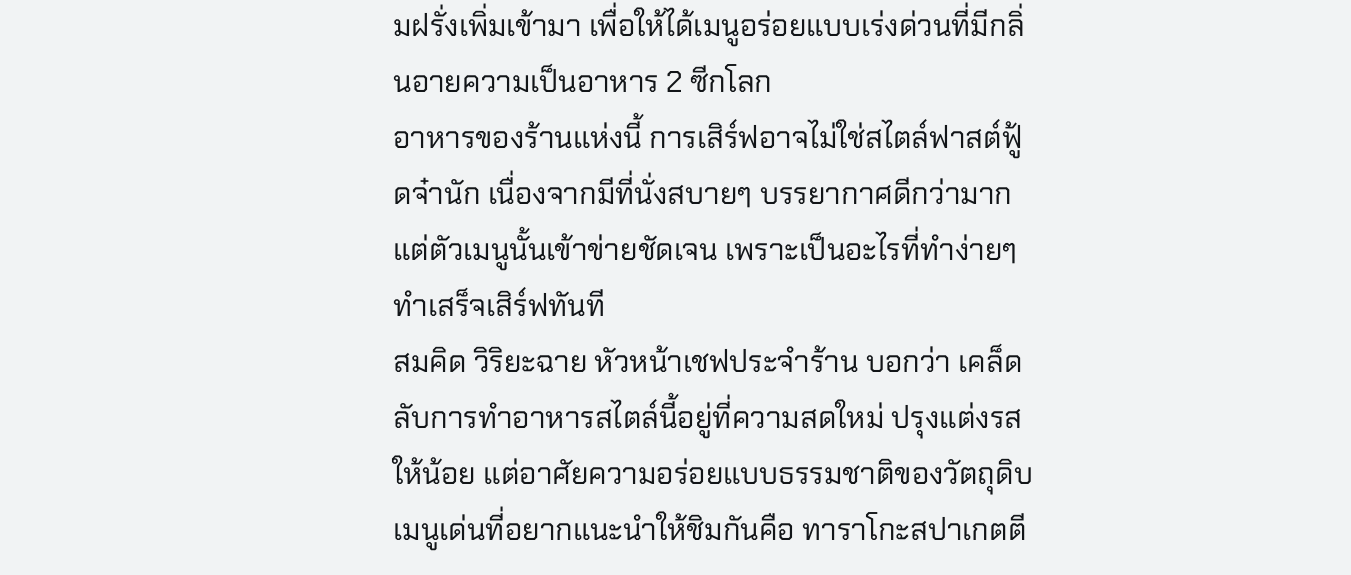มฝรั่งเพิ่มเข้ามา เพื่อให้ได้เมนูอร่อยแบบเร่งด่วนที่มีกลิ่นอายความเป็นอาหาร 2 ซีกโลก
อาหารของร้านแห่งนี้ การเสิร์ฟอาจไม่ใช่สไตล์ฟาสต์ฟู้ดจ๋านัก เนื่องจากมีที่นั่งสบายๆ บรรยากาศดีกว่ามาก แต่ตัวเมนูนั้นเข้าข่ายชัดเจน เพราะเป็นอะไรที่ทำง่ายๆ ทำเสร็จเสิร์ฟทันที
สมคิด วิริยะฉาย หัวหน้าเชฟประจำร้าน บอกว่า เคล็ดลับการทำอาหารสไตล์นี้อยู่ที่ความสดใหม่ ปรุงแต่งรสให้น้อย แต่อาศัยความอร่อยแบบธรรมชาติของวัตถุดิบ
เมนูเด่นที่อยากแนะนำให้ชิมกันคือ ทาราโกะสปาเกตตี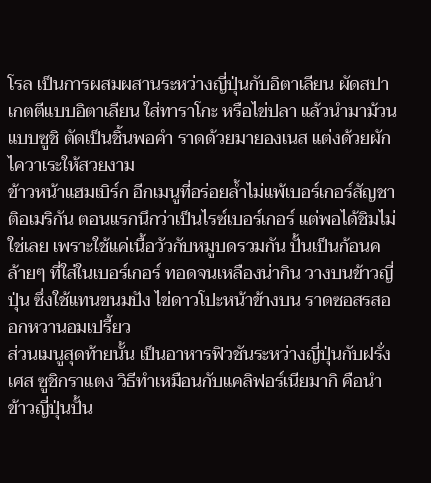โรล เป็นการผสมผสานระหว่างญี่ปุ่นกับอิตาเลียน ผัดสปาเกตตีแบบอิตาเลียน ใส่ทาราโกะ หรือไข่ปลา แล้วนำมาม้วนแบบซูชิ ตัดเป็นชิ้นพอคำ ราดด้วยมายองเนส แต่งด้วยผักไควาเระให้สวยงาม
ข้าวหน้าแฮมเบิร์ก อีกเมนูที่อร่อยล้ำไม่แพ้เบอร์เกอร์สัญชาติอเมริกัน ตอนแรกนึกว่าเป็นไรซ์เบอร์เกอร์ แต่พอได้ชิมไม่ใช่เลย เพราะใช้แค่เนื้อวัวกับหมูบดรวมกัน ปั้นเป็นก้อนคล้ายๆ ที่ใส่ในเบอร์เกอร์ ทอดจนเหลืองน่ากิน วางบนข้าวญี่ปุ่น ซึ่งใช้แทนขนมปัง ไข่ดาวโปะหน้าข้างบน ราดซอสรสออกหวานอมเปรี้ยว
ส่วนเมนูสุดท้ายนั้น เป็นอาหารฟิวชันระหว่างญี่ปุ่นกับฝรั่งเศส ซูชิกราแตง วิธีทำเหมือนกับแคลิฟอร์เนียมากิ คือนำข้าวญี่ปุ่นปั้น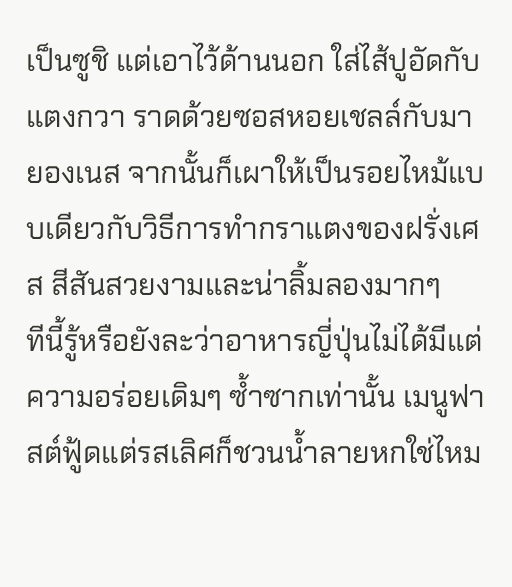เป็นซูชิ แต่เอาไว้ด้านนอก ใส่ไส้ปูอัดกับแตงกวา ราดด้วยซอสหอยเชลล์กับมายองเนส จากนั้นก็เผาให้เป็นรอยไหม้แบบเดียวกับวิธีการทำกราแตงของฝรั่งเศส สีสันสวยงามและน่าลิ้มลองมากๆ
ทีนี้รู้หรือยังละว่าอาหารญี่ปุ่นไม่ได้มีแต่ความอร่อยเดิมๆ ซ้ำซากเท่านั้น เมนูฟาสต์ฟู้ดแต่รสเลิศก็ชวนน้ำลายหกใช่ไหม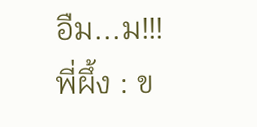อืม...ม!!!
พี่ผึ้ง : ข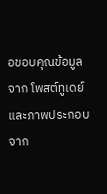อขอบคุณข้อมูลจาก โพสต์ทูเดย์ และภาพประกอบจาก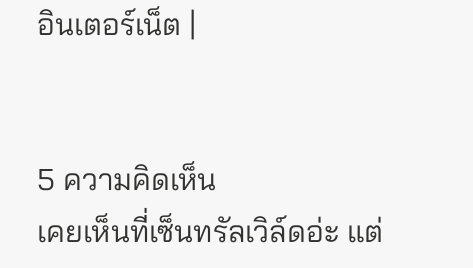อินเตอร์เน็ต |


5 ความคิดเห็น
เคยเห็นที่เซ็นทรัลเวิล์ดอ่ะ แต่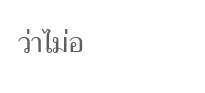ว่าไม่อ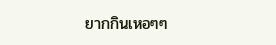ยากกินเหอๆๆ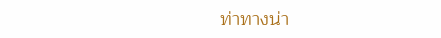ท่าทางน่า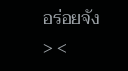อร่อยจัง > <